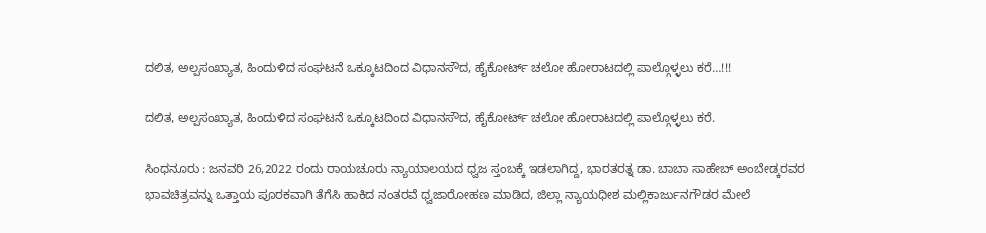ದಲಿತ, ಅಲ್ಪಸಂಖ್ಯಾತ, ಹಿಂದುಳಿದ ಸಂಘಟನೆ ಒಕ್ಕೂಟದಿಂದ ವಿಧಾನಸೌದ, ಹೈಕೋರ್ಟ್ ಚಲೋ ಹೋರಾಟದಲ್ಲಿ ಪಾಲ್ಗೊಳ್ಳಲು ಕರೆ…!!!

ದಲಿತ, ಅಲ್ಪಸಂಖ್ಯಾತ, ಹಿಂದುಳಿದ ಸಂಘಟನೆ ಒಕ್ಕೂಟದಿಂದ ವಿಧಾನಸೌದ, ಹೈಕೋರ್ಟ್ ಚಲೋ ಹೋರಾಟದಲ್ಲಿ ಪಾಲ್ಗೊಳ್ಳಲು ಕರೆ.

ಸಿಂಧನೂರು : ಜನವರಿ 26,2022 ರಂದು ರಾಯಚೂರು ನ್ಯಾಯಾಲಯದ ಧ್ವಜ ಸ್ತಂಬಕ್ಕೆ ಇಡಲಾಗಿದ್ದ, ಭಾರತರತ್ನ ಡಾ. ಬಾಬಾ ಸಾಹೇಬ್ ಅಂಬೇಡ್ಕರವರ ಭಾವಚಿತ್ರವನ್ನು ಒತ್ತಾಯ ಪೂರಕವಾಗಿ ತೆಗೆಸಿ ಹಾಕಿದ ನಂತರವೆ ಧ್ವಜಾರೋಹಣ ಮಾಡಿದ, ಜಿಲ್ಲಾ ನ್ಯಾಯಧೀಶ ಮಲ್ಲಿಕಾರ್ಜುನಗೌಡರ ಮೇಲೆ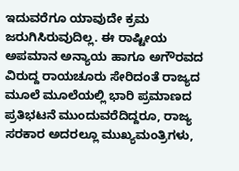ಇದುವರೆಗೂ ಯಾವುದೇ ಕ್ರಮ ಜರುಗಿಸಿರುವುದಿಲ್ಲ. ಈ ರಾಷ್ಟೀಯ ಅಪಮಾನ ಅನ್ಯಾಯ ಹಾಗೂ ಅಗೌರವದ ವಿರುದ್ದ ರಾಯಚೂರು ಸೇರಿದಂತೆ ರಾಜ್ಯದ ಮೂಲೆ ಮೂಲೆಯಲ್ಲಿ ಭಾರಿ ಪ್ರಮಾಣದ ಪ್ರತಿಭಟನೆ ಮುಂದುವರೆದಿದ್ದರೂ, ರಾಜ್ಯ ಸರಕಾರ ಅದರಲ್ಲೂ ಮುಖ್ಯಮಂತ್ರಿಗಳು,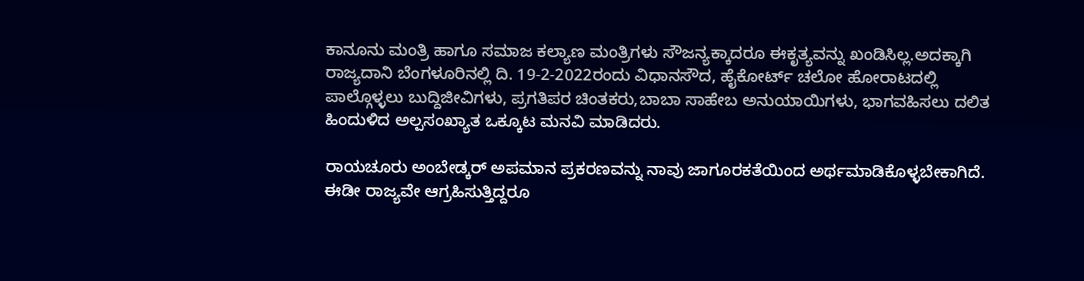ಕಾನೂನು ಮಂತ್ರಿ ಹಾಗೂ ಸಮಾಜ ಕಲ್ಯಾಣ ಮಂತ್ರಿಗಳು ಸೌಜನ್ಯಕ್ಕಾದರೂ ಈಕೃತ್ಯವನ್ನು ಖಂಡಿಸಿಲ್ಲ.ಅದಕ್ಕಾಗಿ ರಾಜ್ಯದಾನಿ ಬೆಂಗಳೂರಿನಲ್ಲಿ ದಿ. 19-2-2022ರಂದು ವಿಧಾನಸೌದ, ಹೈಕೋರ್ಟ್ ಚಲೋ ಹೋರಾಟದಲ್ಲಿ ಪಾಲ್ಗೊಳ್ಳಲು ಬುದ್ದಿಜೀವಿಗಳು, ಪ್ರಗತಿಪರ ಚಿಂತಕರು,ಬಾಬಾ ಸಾಹೇಬ ಅನುಯಾಯಿಗಳು, ಭಾಗವಹಿಸಲು ದಲಿತ ಹಿಂದುಳಿದ ಅಲ್ಪಸಂಖ್ಯಾತ ಒಕ್ಕೂಟ ಮನವಿ ಮಾಡಿದರು.

ರಾಯಚೂರು ಅಂಬೇಡ್ಕರ್ ಅಪಮಾನ ಪ್ರಕರಣವನ್ನು ನಾವು ಜಾಗೂರಕತೆಯಿಂದ ಅರ್ಥಮಾಡಿಕೊಳ್ಳಬೇಕಾಗಿದೆ. ಈಡೀ ರಾಜ್ಯವೇ ಆಗ್ರಹಿಸುತ್ತಿದ್ದರೂ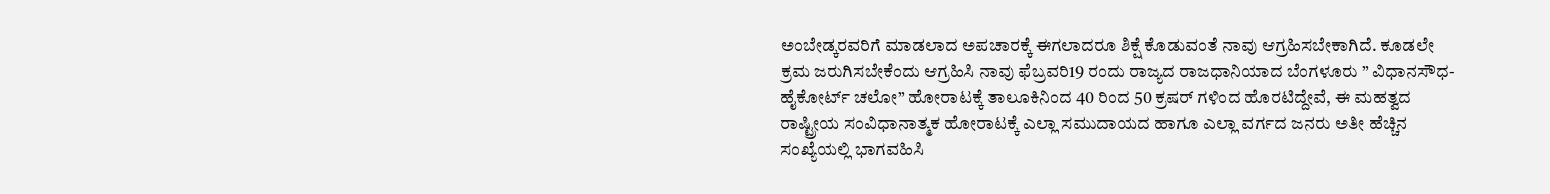ಅಂಬೇಡ್ಕರವರಿಗೆ ಮಾಡಲಾದ ಅಪಚಾರಕ್ಕೆ ಈಗಲಾದರೂ ಶಿಕ್ಷೆ ಕೊಡುವಂತೆ ನಾವು ಆಗ್ರಹಿಸಬೇಕಾಗಿದೆ. ಕೂಡಲೇ ಕ್ರಮ ಜರುಗಿಸಬೇಕೆಂದು ಆಗ್ರಹಿಸಿ ನಾವು ಫೆಬ್ರವರಿ19 ರಂದು ರಾಜ್ಯದ ರಾಜಧಾನಿಯಾದ ಬೆಂಗಳೂರು ” ವಿಧಾನಸೌಧ-ಹೈಕೋರ್ಟ್ ಚಲೋ” ಹೋರಾಟಕ್ಕೆ ತಾಲೂಕಿನಿಂದ 40 ರಿಂದ 50 ಕ್ರಷರ್ ಗಳಿಂದ ಹೊರಟಿದ್ದೇವೆ, ಈ ಮಹತ್ವದ ರಾಷ್ಟ್ರೀಯ ಸಂವಿಧಾನಾತ್ಮಕ ಹೋರಾಟಕ್ಕೆ ಎಲ್ಲಾ ಸಮುದಾಯದ ಹಾಗೂ ಎಲ್ಲಾ ವರ್ಗದ ಜನರು ಅತೀ ಹೆಚ್ಚಿನ ಸಂಖ್ಯೆಯಲ್ಲಿ ಭಾಗವಹಿಸಿ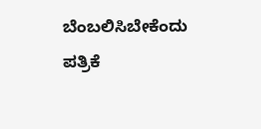ಬೆಂಬಲಿಸಿಬೇಕೆಂದು ಪತ್ರಿಕೆ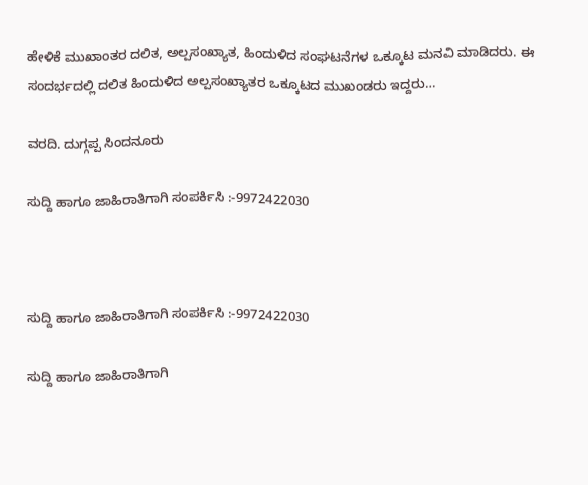ಹೇಳಿಕೆ ಮುಖಾಂತರ ದಲಿತ, ಅಲ್ಪಸಂಖ್ಯಾತ, ಹಿಂದುಳಿದ ಸಂಘಟನೆಗಳ ಒಕ್ಕೂಟ ಮನವಿ ಮಾಡಿದರು. ಈ ಸಂದರ್ಭದಲ್ಲಿ ದಲಿತ ಹಿಂದುಳಿದ ಅಲ್ಪಸಂಖ್ಯಾತರ ಒಕ್ಕೂಟದ ಮುಖಂಡರು ಇದ್ದರು…

ವರದಿ. ದುಗ್ಗಪ್ಪ ಸಿಂದನೂರು

ಸುದ್ದಿ ಹಾಗೂ ಜಾಹಿರಾತಿಗಾಗಿ ಸಂಪರ್ಕಿಸಿ :-9972422030



ಸುದ್ದಿ ಹಾಗೂ ಜಾಹಿರಾತಿಗಾಗಿ ಸಂಪರ್ಕಿಸಿ :-9972422030

ಸುದ್ದಿ ಹಾಗೂ ಜಾಹಿರಾತಿಗಾಗಿ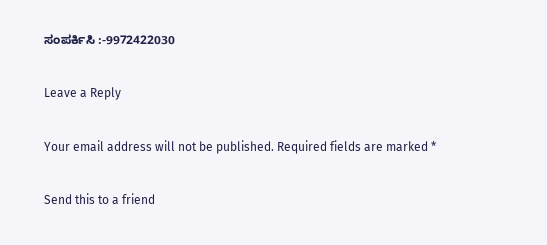ಸಂಪರ್ಕಿಸಿ :-9972422030

Leave a Reply

Your email address will not be published. Required fields are marked *

Send this to a friend